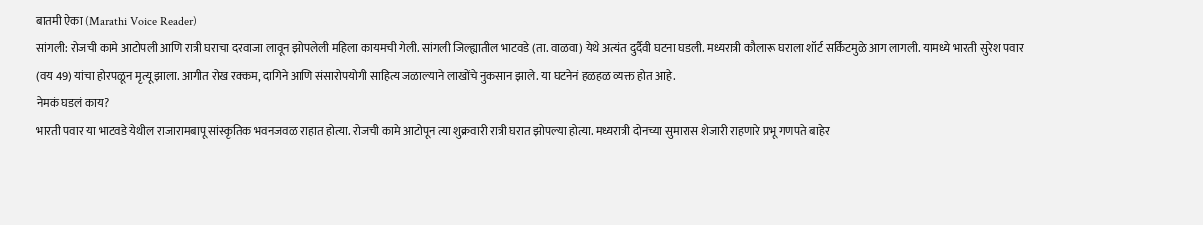बातमी ऐका (Marathi Voice Reader)
सांगली: रोजची कामे आटोपली आणि रात्री घराचा दरवाजा लावून झोपलेली महिला कायमची गेली. सांगली जिल्ह्यातील भाटवडे (ता. वाळवा) येथे अत्यंत दुर्दैवी घटना घडली. मध्यरात्री कौलारू घराला शॉर्ट सर्किटमुळे आग लागली. यामध्ये भारती सुरेश पवार (वय 49) यांचा होरपळून मृत्यू झाला. आगीत रोख रक्कम, दागिने आणि संसारोपयोगी साहित्य जळाल्याने लाखोंचे नुकसान झाले. या घटनेनं हळहळ व्यक्त होत आहे.
नेमकं घडलं काय?
भारती पवार या भाटवडे येथील राजारामबापू सांस्कृतिक भवनजवळ राहात होत्या. रोजची कामे आटोपून त्या शुक्रवारी रात्री घरात झोपल्या होत्या. मध्यरात्री दोनच्या सुमारास शेजारी राहणारे प्रभू गणपते बाहेर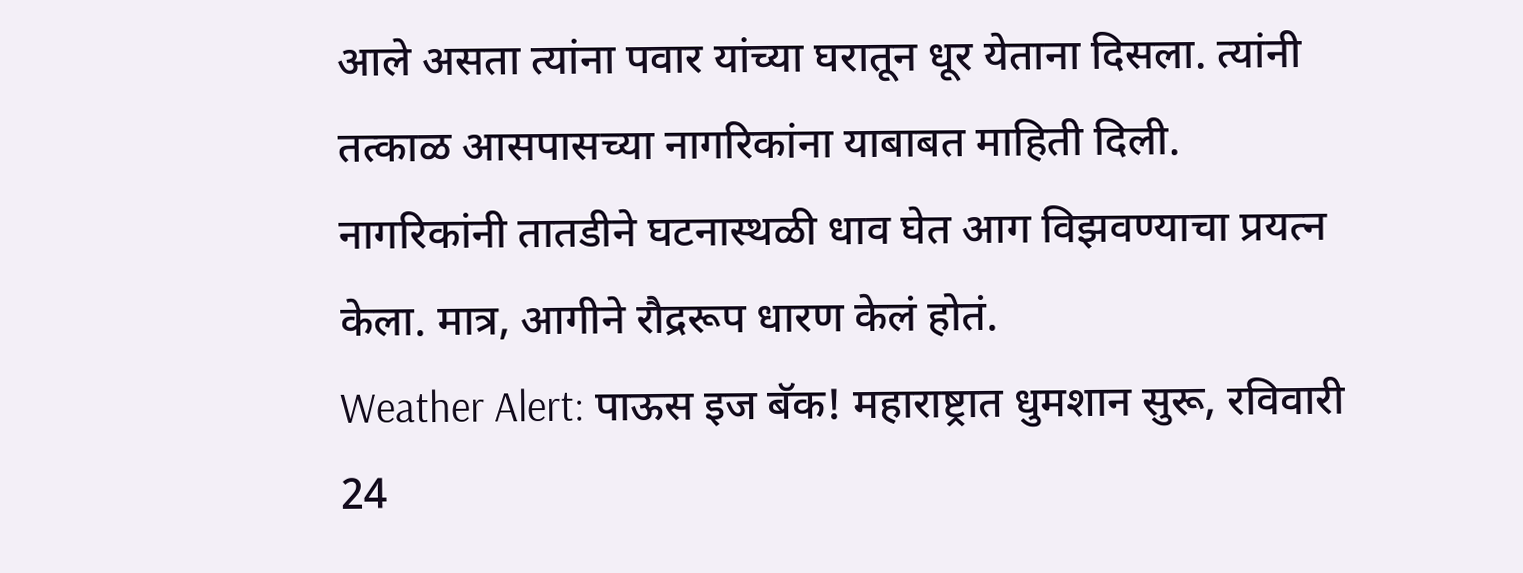आले असता त्यांना पवार यांच्या घरातून धूर येताना दिसला. त्यांनी तत्काळ आसपासच्या नागरिकांना याबाबत माहिती दिली. नागरिकांनी तातडीने घटनास्थळी धाव घेत आग विझवण्याचा प्रयत्न केला. मात्र, आगीने रौद्ररूप धारण केलं होतं.
Weather Alert: पाऊस इज बॅक! महाराष्ट्रात धुमशान सुरू, रविवारी 24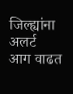जिल्ह्यांना अलर्ट
आग वाढत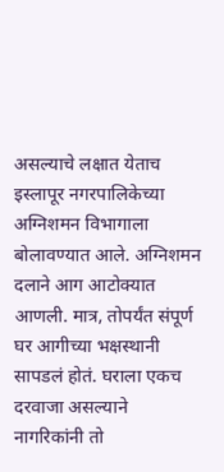असल्याचे लक्षात येताच इस्लापूर नगरपालिकेच्या अग्निशमन विभागाला बोलावण्यात आले. अग्निशमन दलाने आग आटोक्यात आणली. मात्र, तोपर्यंत संपूर्ण घर आगीच्या भक्षस्थानी सापडलं होतं. घराला एकच दरवाजा असल्याने नागरिकांनी तो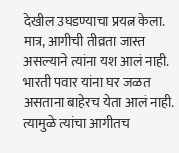देखील उघडण्याचा प्रयत्न केला. मात्र, आगीची तीव्रता जास्त असल्याने त्यांना यश आलं नाही.
भारती पवार यांना घर जळत असताना बाहेरच येता आलं नाही. त्यामुळे त्यांचा आगीतच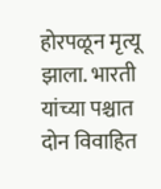होरपळून मृत्यू झाला. भारती यांच्या पश्चात दोन विवाहित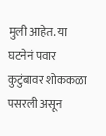मुली आहेत. या घटनेनं पवार कुटुंबावर शोककळा पसरली असून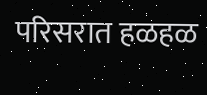परिसरात हळहळ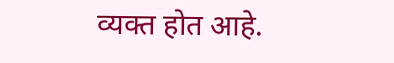व्यक्त होत आहे.